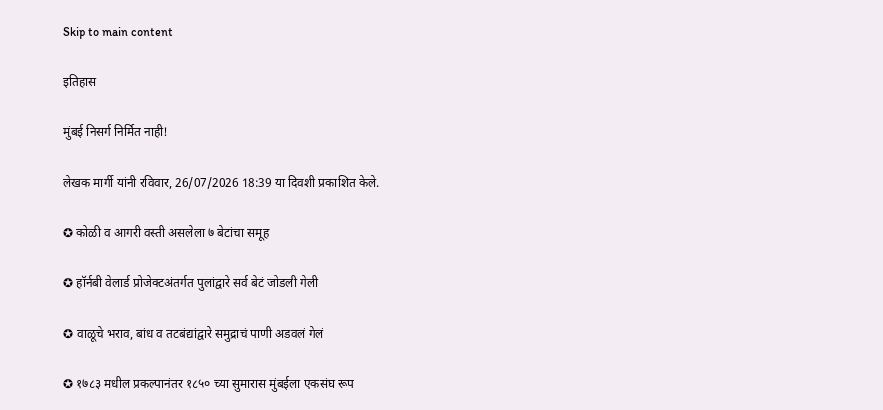Skip to main content

इतिहास

मुंबई निसर्ग निर्मित नाही!

लेखक मार्गी यांनी रविवार, 26/07/2026 18:39 या दिवशी प्रकाशित केले.

✪ कोळी व आगरी वस्ती असलेला ७ बेटांचा समूह

✪ हॉर्नबी वेलार्ड प्रोजेक्टअंतर्गत पुलांद्वारे सर्व बेटं जोडली गेली

✪ वाळूचे भराव, बांध व तटबंद्यांद्वारे समुद्राचं पाणी अडवलं गेलं

✪ १७८३ मधील प्रकल्पानंतर १८५० च्या सुमारास मुंबईला एकसंघ रूप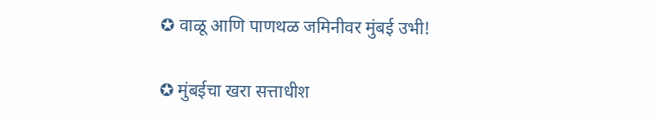✪ वाळू आणि पाणथळ जमिनीवर मुंबई उभी!

✪ मुंबईचा खरा सत्ताधीश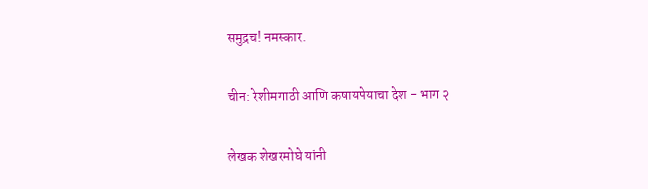समुद्रच! नमस्कार.

चीन: रेशीमगाठी आणि कषायपेयाचा देश - भाग २

लेखक शेखरमोघे यांनी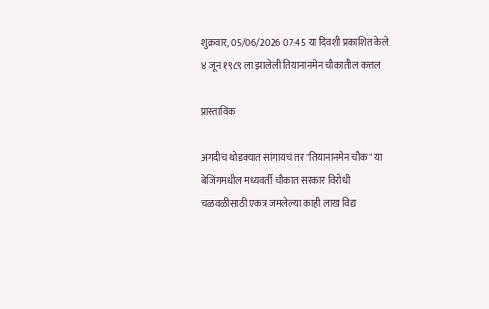शुक्रवार, 05/06/2026 07:45 या दिवशी प्रकाशित केले.
४ जून १९८९ ला झालेली तियानानमेन चौकातील कत्तल

प्रास्ताविक

अगदीच थोडक्यात सांगायचं तर "तियानानमेन चौक" या बेजिंगमधील मध्यवर्ती चौकात सरकार विरोधी चळवळीसाठी एकत्र जमलेल्या काही लाख विद्य